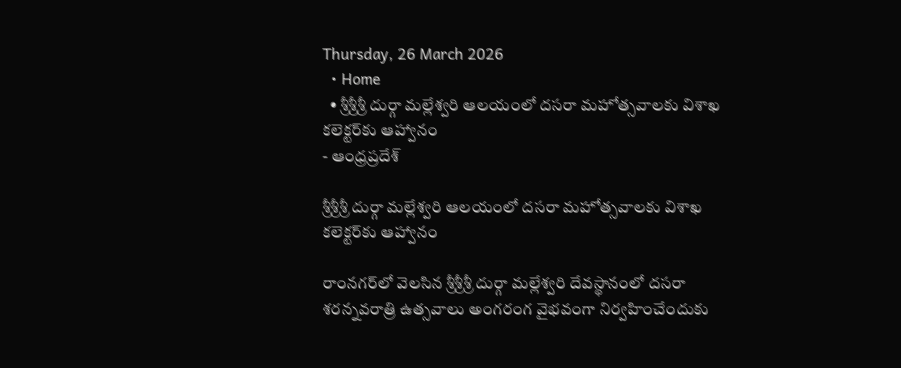Thursday, 26 March 2026
  • Home
  • శ్రీశ్రీశ్రీ దుర్గా మల్లేశ్వరి ఆలయంలో దసరా మహోత్సవాలకు విశాఖ కలెక్టర్‌కు ఆహ్వానం
- ఆంధ్రప్రదేశ్

శ్రీశ్రీశ్రీ దుర్గా మల్లేశ్వరి ఆలయంలో దసరా మహోత్సవాలకు విశాఖ కలెక్టర్‌కు ఆహ్వానం

రాంనగర్‌లో వెలసిన శ్రీశ్రీశ్రీ దుర్గా మల్లేశ్వరి దేవస్థానంలో దసరా శరన్నవరాత్రి ఉత్సవాలు అంగరంగ వైభవంగా నిర్వహించేందుకు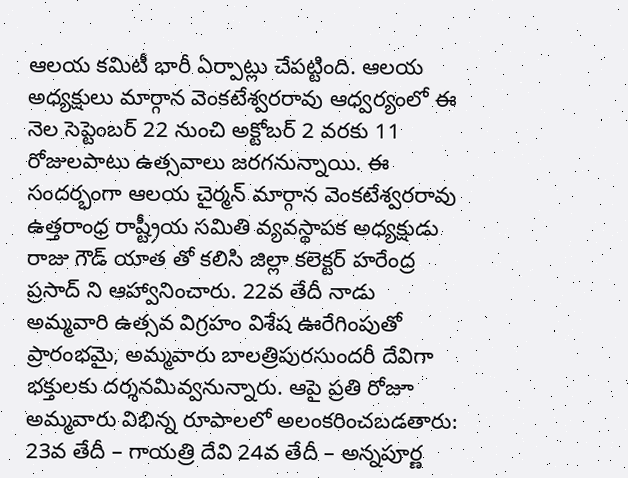ఆలయ కమిటీ భారీ ఏర్పాట్లు చేపట్టింది. ఆలయ అధ్యక్షులు మార్గాన వెంకటేశ్వరరావు ఆధ్వర్యంలో ఈ నెల సెప్టెంబర్ 22 నుంచి అక్టోబర్ 2 వరకు 11 రోజులపాటు ఉత్సవాలు జరగనున్నాయి. ఈ సందర్భంగా ఆలయ చైర్మన్ మార్గాన వెంకటేశ్వరరావు ఉత్తరాంధ్ర రాష్ట్రీయ సమితి వ్యవస్థాపక అధ్యక్షుడు రాజు గౌడ్ యాత తో కలిసి జిల్లా కలెక్టర్ హరేంద్ర ప్రసాద్ ని ఆహ్వానించారు. 22వ తేదీ నాడు అమ్మవారి ఉత్సవ విగ్రహం విశేష ఊరేగింపుతో ప్రారంభమై, అమ్మవారు బాలత్రిపురసుందరీ దేవిగా భక్తులకు దర్శనమివ్వనున్నారు. ఆపై ప్రతి రోజూ అమ్మవారు విభిన్న రూపాలలో అలంకరించబడతారు: 23వ తేదీ – గాయత్రి దేవి 24వ తేదీ – అన్నపూర్ణ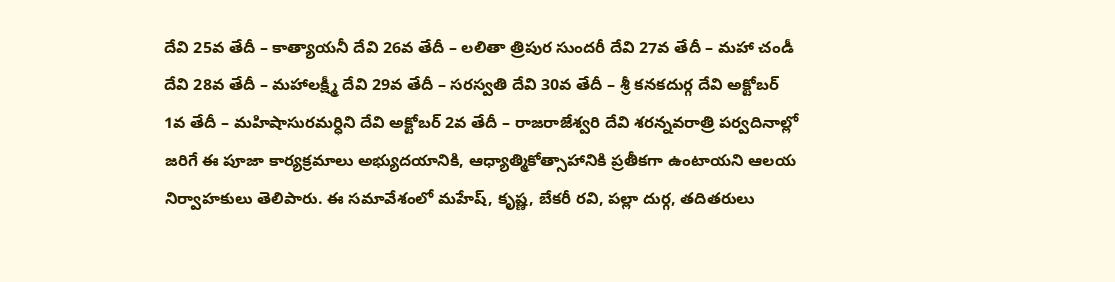దేవి 25వ తేదీ – కాత్యాయనీ దేవి 26వ తేదీ – లలితా త్రిపుర సుందరీ దేవి 27వ తేదీ – మహా చండీ దేవి 28వ తేదీ – మహాలక్ష్మీ దేవి 29వ తేదీ – సరస్వతి దేవి 30వ తేదీ – శ్రీ కనకదుర్గ దేవి అక్టోబర్ 1వ తేదీ – మహిషాసురమర్ధిని దేవి అక్టోబర్ 2వ తేదీ – రాజరాజేశ్వరి దేవి శరన్నవరాత్రి పర్వదినాల్లో జరిగే ఈ పూజా కార్యక్రమాలు అభ్యుదయానికి, ఆధ్యాత్మికోత్సాహానికి ప్రతీకగా ఉంటాయని ఆలయ నిర్వాహకులు తెలిపారు. ఈ సమావేశంలో మహేష్, కృష్ణ, బేకరీ రవి, పల్లా దుర్గ, తదితరులు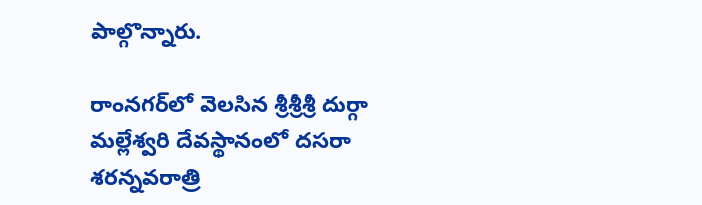పాల్గొన్నారు.

రాంనగర్‌లో వెలసిన శ్రీశ్రీశ్రీ దుర్గా మల్లేశ్వరి దేవస్థానంలో దసరా శరన్నవరాత్రి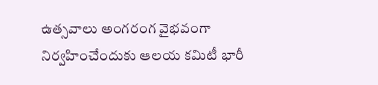ఉత్సవాలు అంగరంగ వైభవంగా నిర్వహించేందుకు ఆలయ కమిటీ భారీ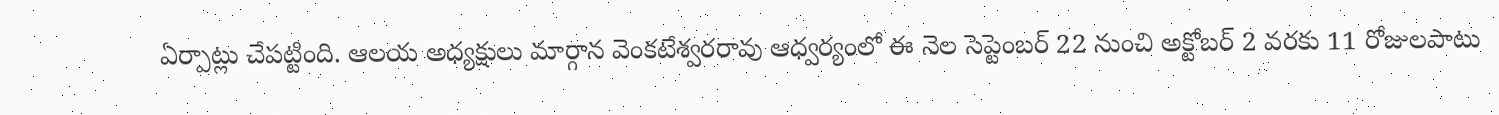ఏర్పాట్లు చేపట్టింది. ఆలయ అధ్యక్షులు మార్గాన వెంకటేశ్వరరావు ఆధ్వర్యంలో ఈ నెల సెప్టెంబర్ 22 నుంచి అక్టోబర్ 2 వరకు 11 రోజులపాటు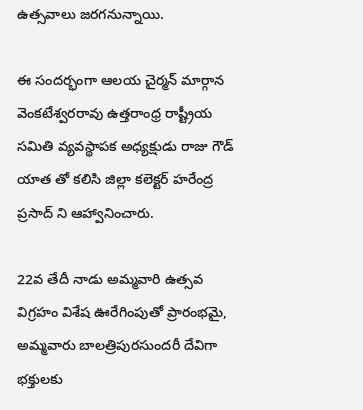ఉత్సవాలు జరగనున్నాయి.

ఈ సందర్భంగా ఆలయ చైర్మన్ మార్గాన వెంకటేశ్వరరావు ఉత్తరాంధ్ర రాష్ట్రీయ సమితి వ్యవస్థాపక అధ్యక్షుడు రాజు గౌడ్ యాత తో కలిసి జిల్లా కలెక్టర్ హరేంద్ర ప్రసాద్ ని ఆహ్వానించారు.

22వ తేదీ నాడు అమ్మవారి ఉత్సవ విగ్రహం విశేష ఊరేగింపుతో ప్రారంభమై, అమ్మవారు బాలత్రిపురసుందరీ దేవిగా భక్తులకు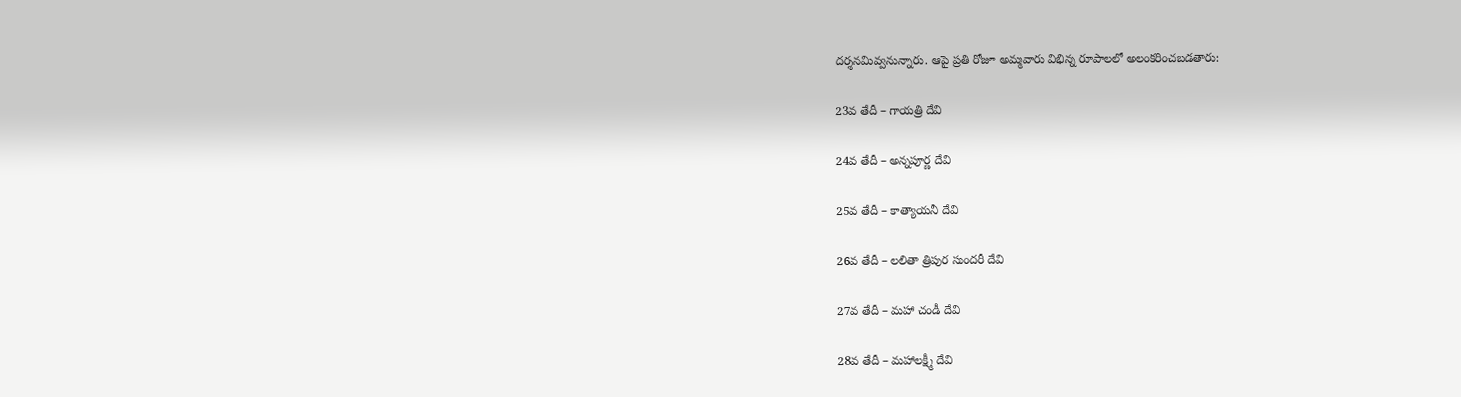దర్శనమివ్వనున్నారు. ఆపై ప్రతి రోజూ అమ్మవారు విభిన్న రూపాలలో అలంకరించబడతారు:

23వ తేదీ – గాయత్రి దేవి

24వ తేదీ – అన్నపూర్ణ దేవి

25వ తేదీ – కాత్యాయనీ దేవి

26వ తేదీ – లలితా త్రిపుర సుందరీ దేవి

27వ తేదీ – మహా చండీ దేవి

28వ తేదీ – మహాలక్ష్మీ దేవి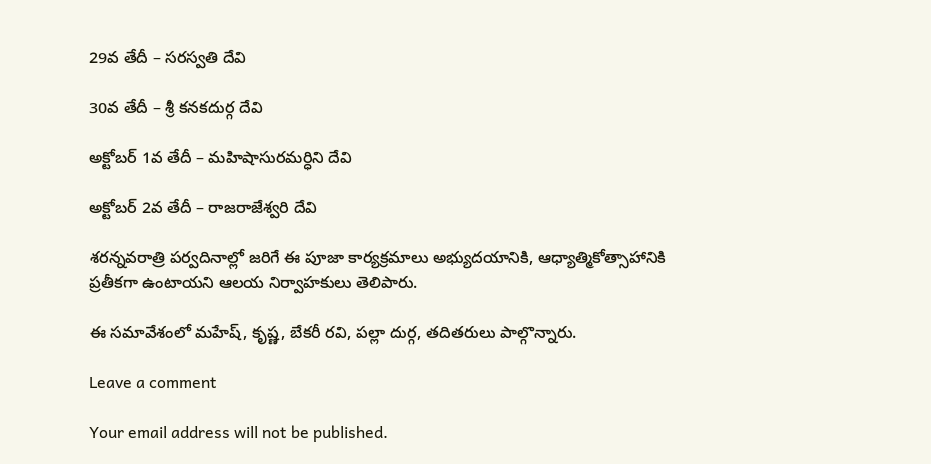29వ తేదీ – సరస్వతి దేవి

30వ తేదీ – శ్రీ కనకదుర్గ దేవి

అక్టోబర్ 1వ తేదీ – మహిషాసురమర్ధిని దేవి

అక్టోబర్ 2వ తేదీ – రాజరాజేశ్వరి దేవి

శరన్నవరాత్రి పర్వదినాల్లో జరిగే ఈ పూజా కార్యక్రమాలు అభ్యుదయానికి, ఆధ్యాత్మికోత్సాహానికి ప్రతీకగా ఉంటాయని ఆలయ నిర్వాహకులు తెలిపారు.

ఈ సమావేశంలో మహేష్, కృష్ణ, బేకరీ రవి, పల్లా దుర్గ, తదితరులు పాల్గొన్నారు.

Leave a comment

Your email address will not be published.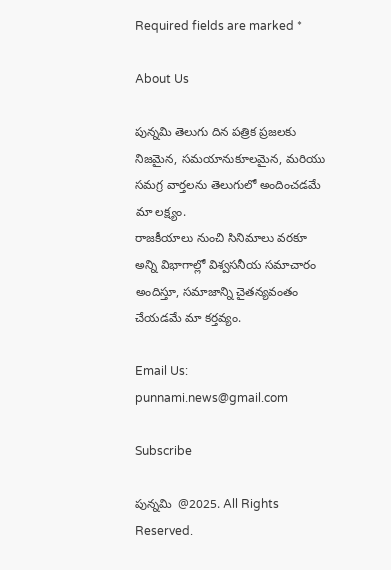Required fields are marked *

About Us

పున్నమి తెలుగు దిన పత్రిక ప్రజలకు నిజమైన, సమయానుకూలమైన, మరియు సమగ్ర వార్తలను తెలుగులో అందించడమే మా లక్ష్యం.
రాజకీయాలు నుంచి సినిమాలు వరకూ అన్ని విభాగాల్లో విశ్వసనీయ సమాచారం అందిస్తూ, సమాజాన్ని చైతన్యవంతం చేయడమే మా కర్తవ్యం.

Email Us: punnami.news@gmail.com

Subscribe

పున్నమి  @2025. All Rights Reserved.